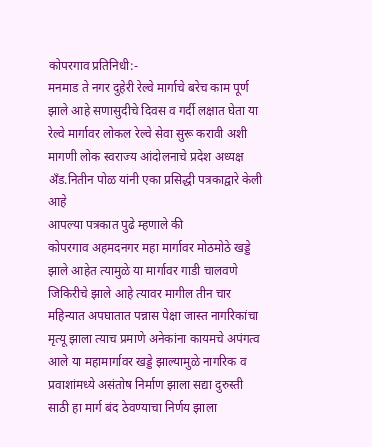कोपरगाव प्रतिनिधी:-
मनमाड ते नगर दुहेरी रेल्वे मार्गाचे बरेच काम पूर्ण झाले आहे सणासुदीचे दिवस व गर्दी लक्षात घेता या रेल्वे मार्गावर लोकल रेल्वे सेवा सुरू करावी अशी मागणी लोक स्वराज्य आंदोलनाचे प्रदेश अध्यक्ष अँड.नितीन पोळ यांनी एका प्रसिद्धी पत्रकाद्वारे केली आहे
आपल्या पत्रकात पुढे म्हणाले की
कोपरगाव अहमदनगर महा मार्गावर मोठमोठे खड्डे झाले आहेत त्यामुळे या मार्गावर गाडी चालवणे जिकिरीचे झाले आहे त्यावर मागील तीन चार महिन्यात अपघातात पन्नास पेक्षा जास्त नागरिकांचा मृत्यू झाला त्याच प्रमाणे अनेकांना कायमचे अपंगत्व आले या महामार्गावर खड्डे झाल्यामुळे नागरिक व प्रवाशांमध्ये असंतोष निर्माण झाला सद्या दुरुस्ती साठी हा मार्ग बंद ठेवण्याचा निर्णय झाला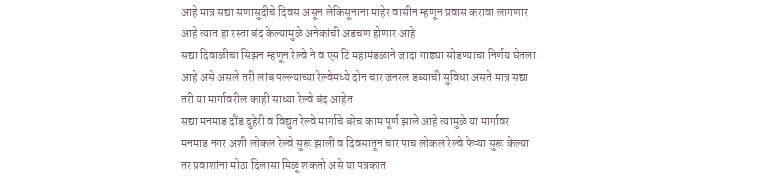आहे मात्र सद्या सणासुदीचे दिवस असून लेकिसूनाना माहेर वासीन म्हणून प्रवास करावा लागणार आहे त्यात हा रस्ता बंद केल्यामुळे अनेकांची अडचण होणार आहे
सद्या दिवाळीचा सिझन म्हणून रेल्वे ने व एस टि महामंडळाने जादा गाड्या सोडण्याचा निर्णय घेतला आहे असे असले तरी लांब पल्ल्याच्या रेल्वेमध्ये दोन चार जनरल डब्याची सुविधा असते मात्र सद्या तरी या मार्गावरील काही साध्या रेल्वे बंद आहेत
सद्या मनमाड दौंड दुहेरी व विद्युत रेल्वे मार्गाचे बरेच काम पूर्ण झाले आहे त्यामुळे या मार्गावर मनमाड नगर अशी लोकल रेल्वे सुरू झाली व दिवसातून चार पाच लोकल रेल्वे फेऱ्या सुरू केल्या तर प्रवाशांना मोठा दिलासा मिळू शकतो असे या पत्रकात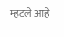म्हटले आहे